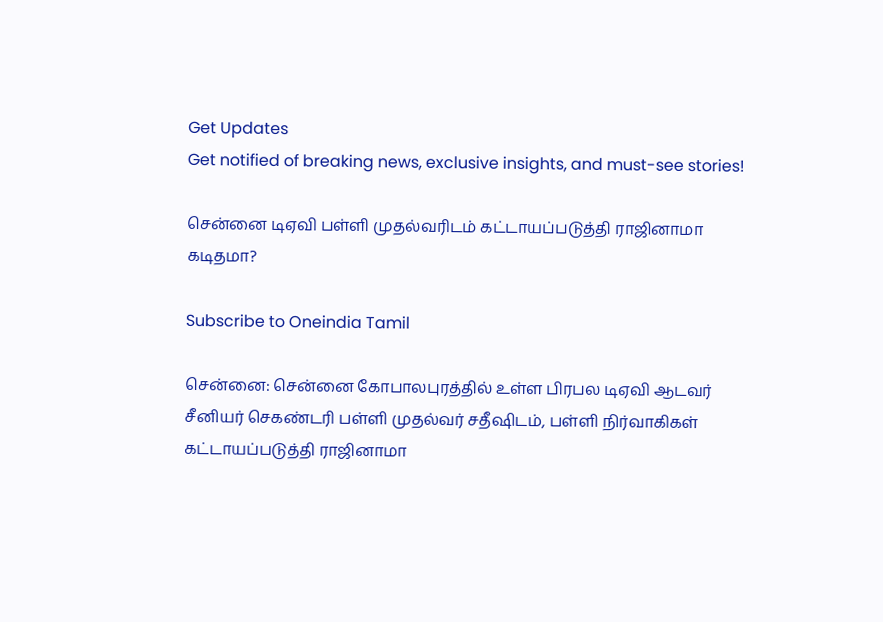Get Updates
Get notified of breaking news, exclusive insights, and must-see stories!

சென்னை டிஏவி பள்ளி முதல்வரிடம் கட்டாயப்படுத்தி ராஜினாமா கடிதமா?

Subscribe to Oneindia Tamil

சென்னை: சென்னை கோபாலபுரத்தில் உள்ள பிரபல டிஏவி ஆடவர் சீனியர் செகண்டரி பள்ளி முதல்வர் சதீஷிடம், பள்ளி நிர்வாகிகள் கட்டாயப்படுத்தி ராஜினாமா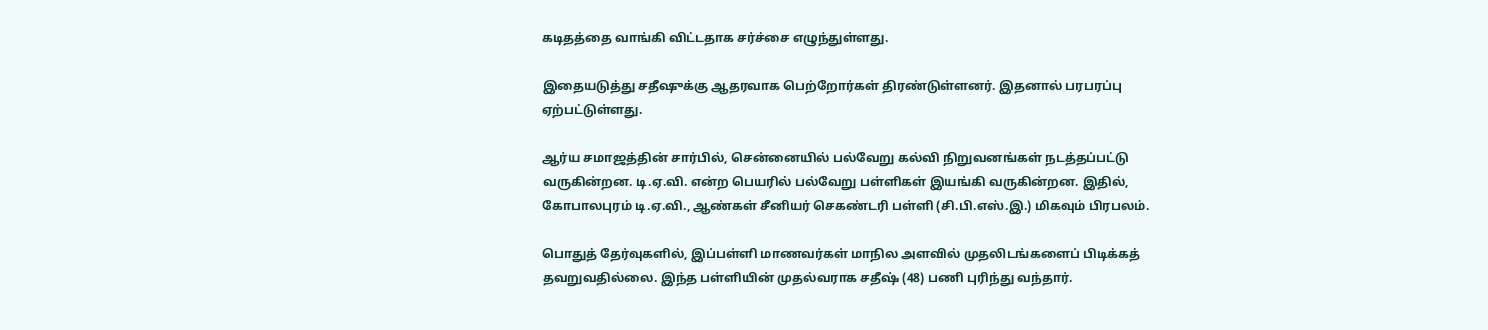கடிதத்தை வாங்கி விட்டதாக சர்ச்சை எழுந்துள்ளது.

இதையடுத்து சதீஷுக்கு ஆதரவாக பெற்றோர்கள் திரண்டுள்ளனர். இதனால் பரபரப்பு ஏற்பட்டுள்ளது.

ஆர்ய சமாஜத்தின் சார்பில், சென்னையில் பல்வேறு கல்வி நிறுவனங்கள் நடத்தப்பட்டு வருகின்றன. டி.ஏ.வி. என்ற பெயரில் பல்வேறு பள்ளிகள் இயங்கி வருகின்றன. இதில், கோபாலபுரம் டி.ஏ.வி., ஆண்கள் சீனியர் செகண்டரி பள்ளி (சி.பி.எஸ்.இ.) மிகவும் பிரபலம்.

பொதுத் தேர்வுகளில், இப்பள்ளி மாணவர்கள் மாநில அளவில் முதலிடங்களைப் பிடிக்கத் தவறுவதில்லை. இந்த பள்ளியின் முதல்வராக சதீஷ் (48) பணி புரிந்து வந்தார்.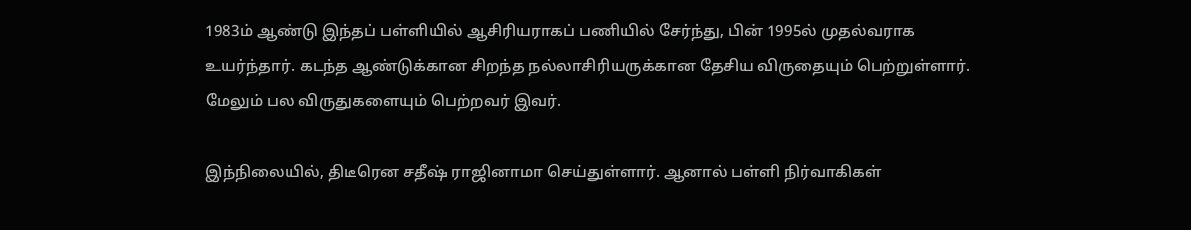1983ம் ஆண்டு இந்தப் பள்ளியில் ஆசிரியராகப் பணியில் சேர்ந்து, பின் 1995ல் முதல்வராக உயர்ந்தார். கடந்த ஆண்டுக்கான சிறந்த நல்லாசிரியருக்கான தேசிய விருதையும் பெற்றுள்ளார். மேலும் பல விருதுகளையும் பெற்றவர் இவர்.

இந்நிலையில், திடீரென சதீஷ் ராஜினாமா செய்துள்ளார். ஆனால் பள்ளி நிர்வாகிகள்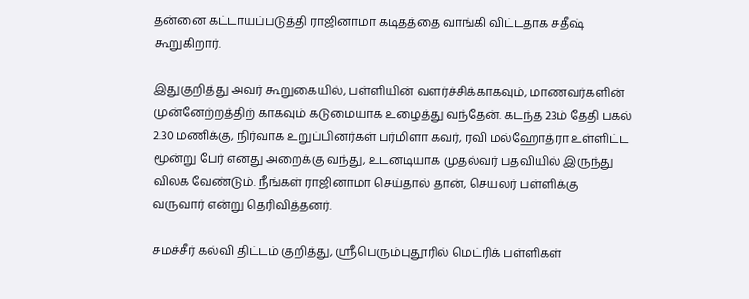தன்னை கட்டாயப்படுத்தி ராஜினாமா கடிதத்தை வாங்கி விட்டதாக சதீஷ் கூறுகிறார்.

இதுகுறித்து அவர் கூறுகையில், பள்ளியின் வளர்ச்சிக்காகவும், மாணவர்களின் முன்னேற்றத்திற் காகவும் கடுமையாக உழைத்து வந்தேன். கடந்த 23ம் தேதி பகல் 2.30 மணிக்கு, நிர்வாக உறுப்பினர்கள் பர்மிளா கவர், ரவி மல்ஹோத்ரா உள்ளிட்ட மூன்று பேர் எனது அறைக்கு வந்து, உடனடியாக முதல்வர் பதவியில் இருந்து விலக வேண்டும். நீங்கள் ராஜினாமா செய்தால் தான், செயலர் பள்ளிக்கு வருவார் என்று தெரிவித்தனர்.

சமச்சீர் கல்வி திட்டம் குறித்து, ஸ்ரீபெரும்புதூரில் மெட்ரிக் பள்ளிகள்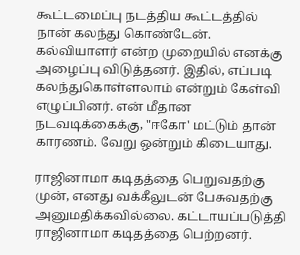கூட்டமைப்பு நடத்திய கூட்டத்தில் நான் கலந்து கொண்டேன். கல்வியாளர் என்ற முறையில் எனக்கு அழைப்பு விடுத்தனர். இதில், எப்படி கலந்துகொள்ளலாம் என்றும் கேள்வி எழுப்பினர். என் மீதான நடவடிக்கைக்கு, "ஈகோ' மட்டும் தான் காரணம். வேறு ஒன்றும் கிடையாது.

ராஜினாமா கடிதத்தை பெறுவதற்கு முன், எனது வக்கீலுடன் பேசுவதற்கு அனுமதிக்கவில்லை. கட்டாயப்படுத்தி ராஜினாமா கடிதத்தை பெற்றனர்.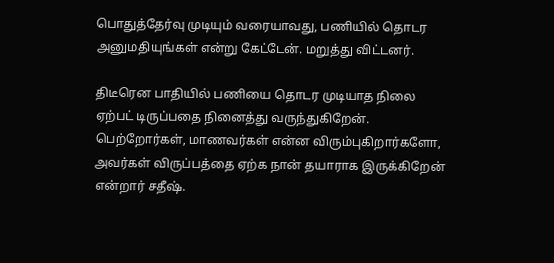பொதுத்தேர்வு முடியும் வரையாவது, பணியில் தொடர அனுமதியுங்கள் என்று கேட்டேன். மறுத்து விட்டனர்.

திடீரென பாதியில் பணியை தொடர முடியாத நிலை ஏற்பட் டிருப்பதை நினைத்து வருந்துகிறேன். பெற்றோர்கள், மாணவர்கள் என்ன விரும்புகிறார்களோ, அவர்கள் விருப்பத்தை ஏற்க நான் தயாராக இருக்கிறேன் என்றார் சதீஷ்.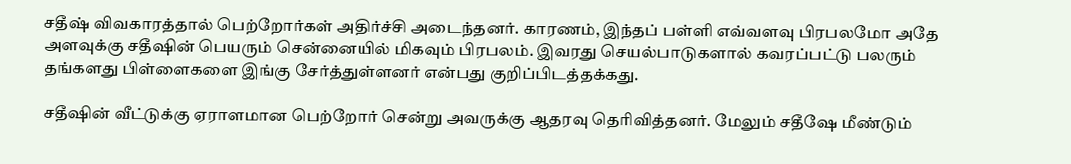சதீஷ் விவகாரத்தால் பெற்றோர்கள் அதிர்ச்சி அடைந்தனர். காரணம், இந்தப் பள்ளி எவ்வளவு பிரபலமோ அதே அளவுக்கு சதீஷின் பெயரும் சென்னையில் மிகவும் பிரபலம். இவரது செயல்பாடுகளால் கவரப்பட்டு பலரும் தங்களது பிள்ளைகளை இங்கு சேர்த்துள்ளனர் என்பது குறிப்பிடத்தக்கது.

சதீஷின் வீட்டுக்கு ஏராளமான பெற்றோர் சென்று அவருக்கு ஆதரவு தெரிவித்தனர். மேலும் சதீஷே மீண்டும்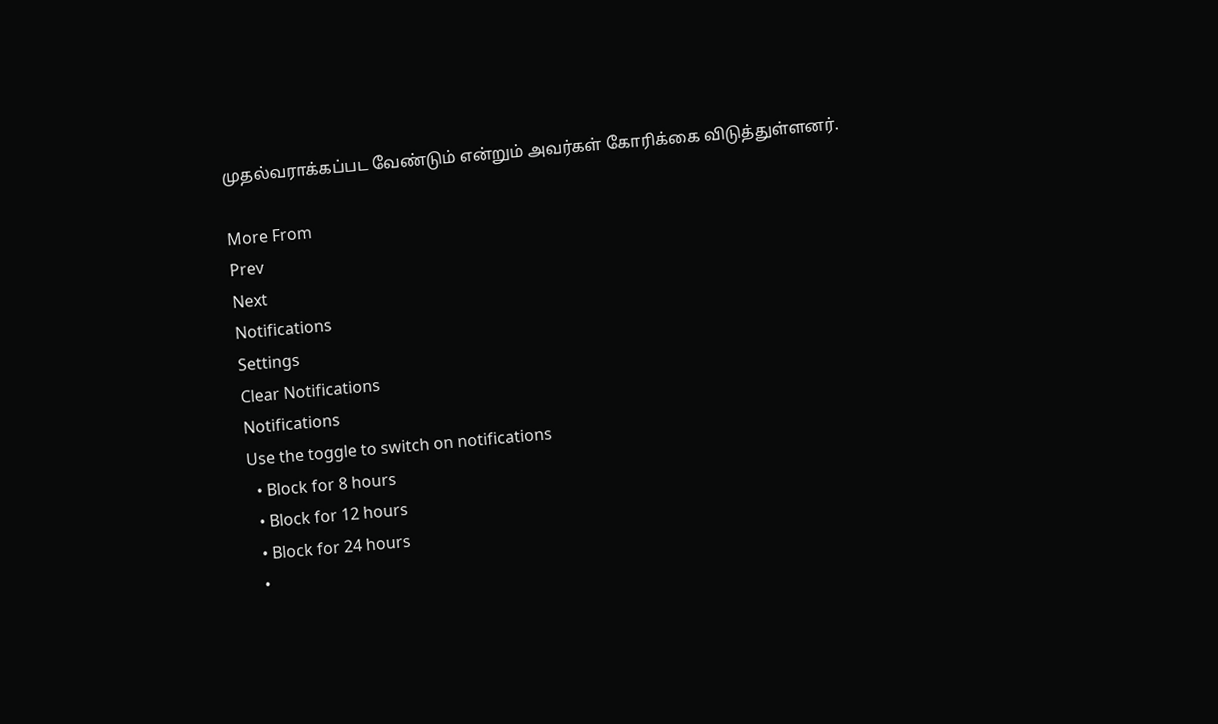முதல்வராக்கப்பட வேண்டும் என்றும் அவர்கள் கோரிக்கை விடுத்துள்ளனர்.

More From
Prev
Next
Notifications
Settings
Clear Notifications
Notifications
Use the toggle to switch on notifications
  • Block for 8 hours
  • Block for 12 hours
  • Block for 24 hours
  •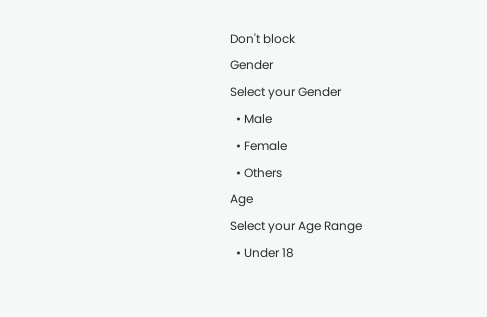Don't block
Gender
Select your Gender
  • Male
  • Female
  • Others
Age
Select your Age Range
  • Under 18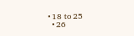• 18 to 25
  • 26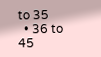to 35
  • 36 to 45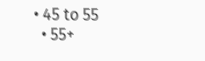• 45 to 55
  • 55+